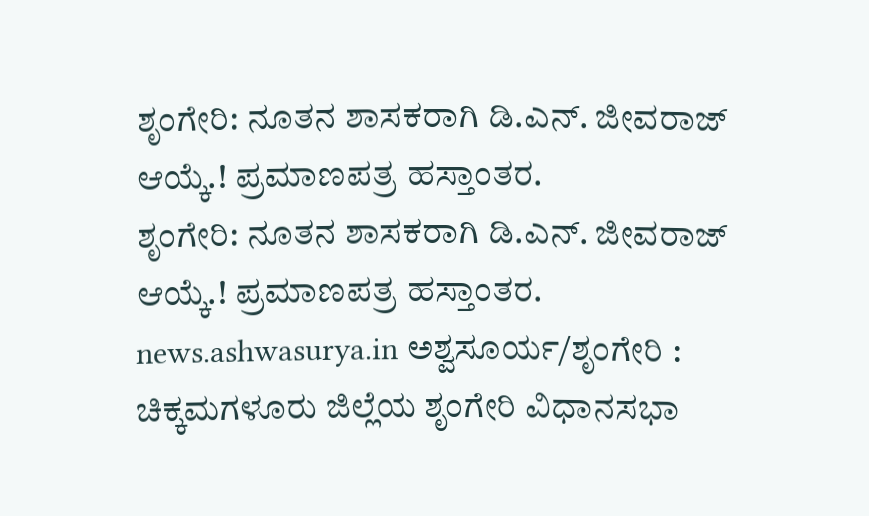ಶೃಂಗೇರಿ: ನೂತನ ಶಾಸಕರಾಗಿ ಡಿ.ಎನ್. ಜೀವರಾಜ್ ಆಯ್ಕೆ.! ಪ್ರಮಾಣಪತ್ರ ಹಸ್ತಾಂತರ.
ಶೃಂಗೇರಿ: ನೂತನ ಶಾಸಕರಾಗಿ ಡಿ.ಎನ್. ಜೀವರಾಜ್ ಆಯ್ಕೆ.! ಪ್ರಮಾಣಪತ್ರ ಹಸ್ತಾಂತರ. news.ashwasurya.in ಅಶ್ವಸೂರ್ಯ/ಶೃಂಗೇರಿ : ಚಿಕ್ಕಮಗಳೂರು ಜಿಲ್ಲೆಯ ಶೃಂಗೇರಿ ವಿಧಾನಸಭಾ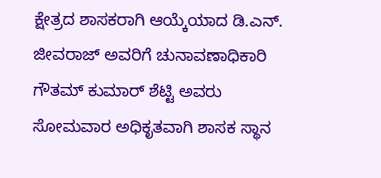ಕ್ಷೇತ್ರದ ಶಾಸಕರಾಗಿ ಆಯ್ಕೆಯಾದ ಡಿ.ಎನ್. ಜೀವರಾಜ್ ಅವರಿಗೆ ಚುನಾವಣಾಧಿಕಾರಿ ಗೌತಮ್ ಕುಮಾರ್ ಶೆಟ್ಟಿ ಅವರು ಸೋಮವಾರ ಅಧಿಕೃತವಾಗಿ ಶಾಸಕ ಸ್ಥಾನ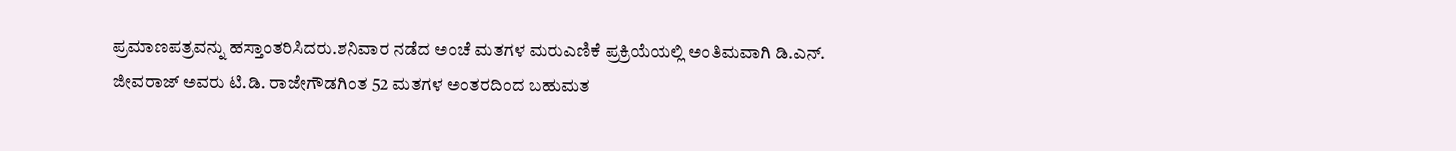ಪ್ರಮಾಣಪತ್ರವನ್ನು ಹಸ್ತಾಂತರಿಸಿದರು.ಶನಿವಾರ ನಡೆದ ಅಂಚೆ ಮತಗಳ ಮರುಎಣಿಕೆ ಪ್ರಕ್ರಿಯೆಯಲ್ಲಿ ಅಂತಿಮವಾಗಿ ಡಿ.ಎನ್. ಜೀವರಾಜ್ ಅವರು ಟಿ.ಡಿ. ರಾಜೇಗೌಡಗಿಂತ 52 ಮತಗಳ ಅಂತರದಿಂದ ಬಹುಮತ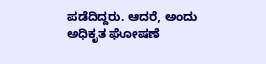ಪಡೆದಿದ್ದರು. ಆದರೆ, ಅಂದು ಅಧಿಕೃತ ಘೋಷಣೆ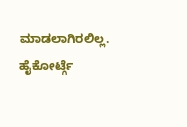ಮಾಡಲಾಗಿರಲಿಲ್ಲ. ಹೈಕೋರ್ಟ್ಗೆ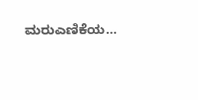ಮರುಎಣಿಕೆಯ…